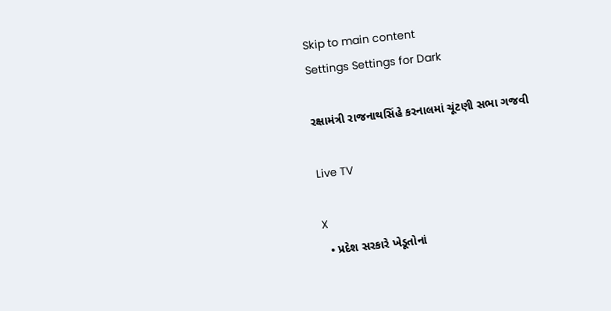Skip to main content
Settings Settings for Dark

રક્ષામંત્રી રાજનાથસિંહે કરનાલમાં ચૂંટણી સભા ગજવી

Live TV

X
  • પ્રદેશ સરકારે ખેડૂતોનાં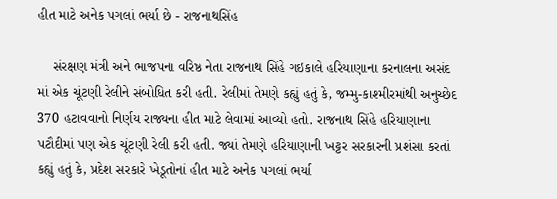હીત માટે અનેક પગલાં ભર્યા છે - રાજનાથસિંહ

    સંરક્ષણ મંત્રી અને ભાજપના વરિષ્ઠ નેતા રાજનાથ સિંહે ગઇકાલે હરિયાણાના કરનાલના અસંદ માં એક ચૂંટણી રેલીને સંબોધિત કરી હતી. રેલીમાં તેમણે કહ્યું હતું કે, જમ્મુ-કાશ્મીરમાંથી અનુચ્છેદ 370 હટાવવાનો નિર્ણય રાજ્યના હીત માટે લેવામાં આવ્યો હતો. રાજનાથ સિંહે હરિયાણાના પટૌદીમાં પણ એક ચૂંટણી રેલી કરી હતી. જ્યાં તેમણે હરિયાણાની ખટ્ટર સરકારની પ્રશંસા કરતાં કહ્યું હતું કે, પ્રદેશ સરકારે ખેડૂતોનાં હીત માટે અનેક પગલાં ભર્યા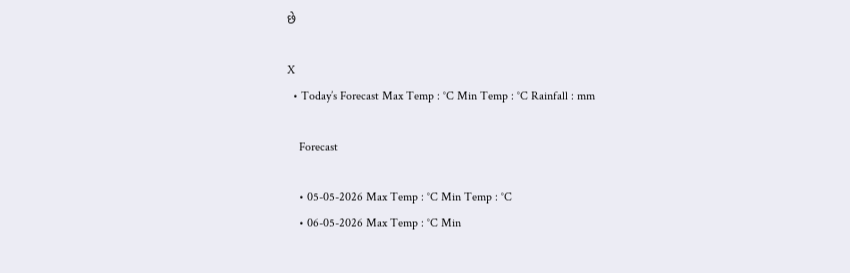છે

X
  • Today’s Forecast Max Temp : °C Min Temp : °C Rainfall : mm

    Forecast

    • 05-05-2026 Max Temp : °C Min Temp : °C
    • 06-05-2026 Max Temp : °C Min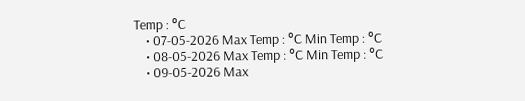Temp : °C
    • 07-05-2026 Max Temp : °C Min Temp : °C
    • 08-05-2026 Max Temp : °C Min Temp : °C
    • 09-05-2026 Max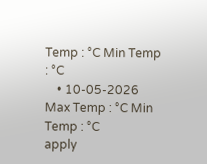Temp : °C Min Temp : °C
    • 10-05-2026 Max Temp : °C Min Temp : °C
apply